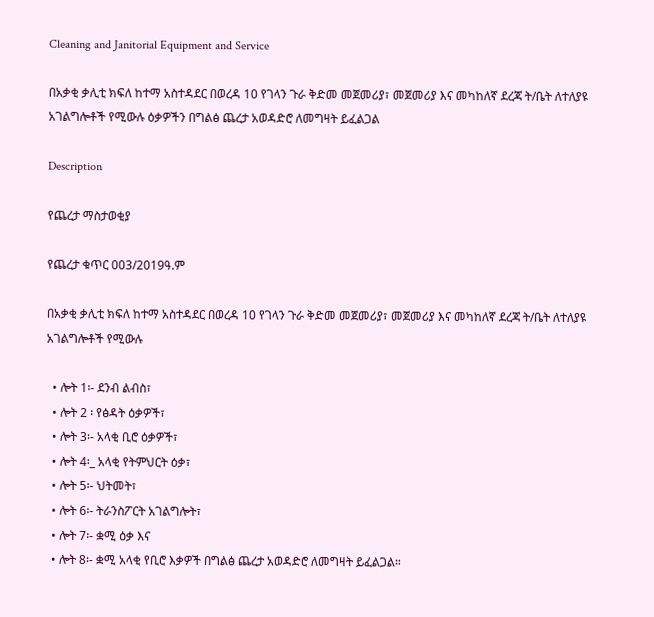Cleaning and Janitorial Equipment and Service

በአቃቂ ቃሊቲ ክፍለ ከተማ አስተዳደር በወረዳ 10 የገላን ጉራ ቅድመ መጀመሪያ፣ መጀመሪያ እና መካከለኛ ደረጃ ት/ቤት ለተለያዩ አገልግሎቶች የሚውሉ ዕቃዎችን በግልፅ ጨረታ አወዳድሮ ለመግዛት ይፈልጋል

Description

የጨረታ ማስታወቂያ

የጨረታ ቁጥር 003/2019ዓ.ም

በአቃቂ ቃሊቲ ክፍለ ከተማ አስተዳደር በወረዳ 10 የገላን ጉራ ቅድመ መጀመሪያ፣ መጀመሪያ እና መካከለኛ ደረጃ ት/ቤት ለተለያዩ አገልግሎቶች የሚውሉ

  • ሎት 1፡- ደንብ ልብስ፣
  • ሎት 2 ፡ የፅዳት ዕቃዎች፣
  • ሎት 3፡- አላቂ ቢሮ ዕቃዎች፣
  • ሎት 4፡_ አላቂ የትምህርት ዕቃ፣
  • ሎት 5፡- ህትመት፣
  • ሎት 6፡- ትራንስፖርት አገልግሎት፣
  • ሎት 7፡- ቋሚ ዕቃ እና
  • ሎት 8፡- ቋሚ አላቂ የቢሮ እቃዎች በግልፅ ጨረታ አወዳድሮ ለመግዛት ይፈልጋል።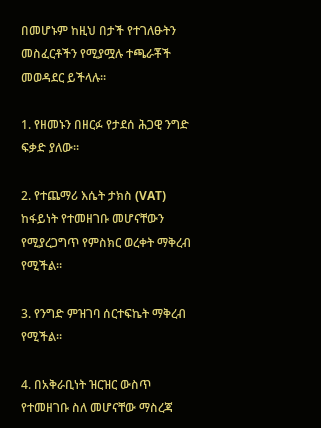በመሆኑም ከዚህ በታች የተገለፁትን መስፈርቶችን የሚያሟሉ ተጫራቾች መወዳደር ይችላሉ።

1. የዘመኑን በዘርፉ የታደሰ ሕጋዊ ንግድ ፍቃድ ያለው።

2. የተጨማሪ እሴት ታክስ (VAT) ከፋይነት የተመዘገቡ መሆናቸውን የሚያረጋግጥ የምስክር ወረቀት ማቅረብ የሚችል።

3. የንግድ ምዝገባ ሰርተፍኬት ማቅረብ የሚችል።

4. በአቅራቢነት ዝርዝር ውስጥ የተመዘገቡ ስለ መሆናቸው ማስረጃ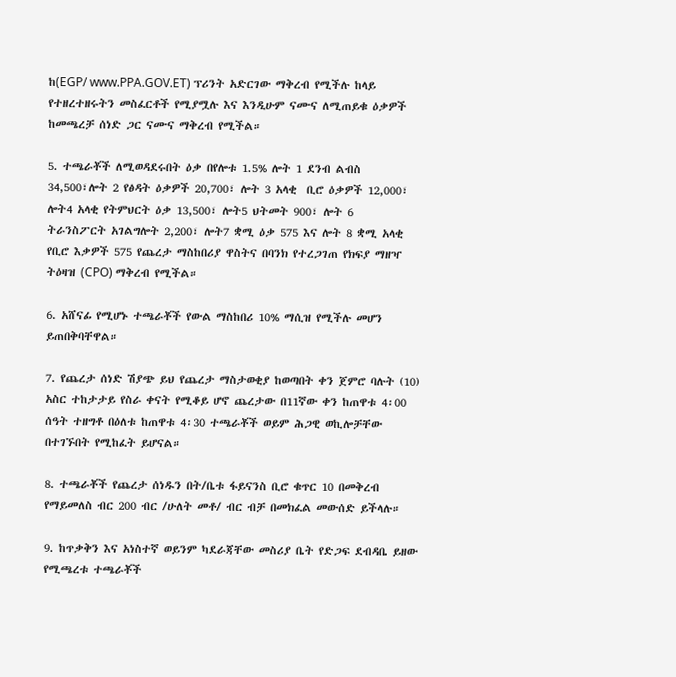ከ(EGP/ www.PPA.GOV.ET) ፕሪንት አድርገው ማቅረብ የሚችሉ ከላይ የተዘረተዘሩትን መስፈርቶች የሚያሟሉ እና እንዲሁም ናሙና ለሚጠይቁ ዕቃዎች ከመጫረቻ ሰነድ ጋር ናሙና ማቅረብ የሚችል።

5. ተጫራቾች ለሚወዳደሩበት ዕቃ በየሎቱ 1.5% ሎት 1 ደንብ ልብስ 34,500፣ሎት 2 የፅዳት ዕቃዎች 20,700፣ ሎት 3 አላቂ  ቢሮ ዕቃዎች 12,000፣ ሎት4 አላቂ የትምህርት ዕቃ 13,500፣ ሎት5 ህትመት 900፣ ሎት 6  ትራንስፖርት አገልግሎት 2,200፣ ሎት7 ቋሚ ዕቃ 575 እና ሎት 8 ቋሚ አላቂ የቢሮ እቃዎች 575 የጨረታ ማስከበሪያ ዋስትና በባንክ የተረጋገጠ የክፍያ ማዘዣ ትዕዛዝ (CPO) ማቅረብ የሚችል።

6. አሸናፊ የሚሆኑ ተጫራቾች የውል ማስከበሪ 10% ማሲዝ የሚችሉ መሆን ይጠበቅባቸዋል።

7. የጨረታ ሰነድ ሽያጭ ይህ የጨረታ ማስታወቂያ ከወጣበት ቀን ጀምሮ ባሉት (10) አስር ተከታታይ የስራ ቀናት የሚቆይ ሆኖ ጨረታው በ11ኛው ቀን ከጠዋቱ 4፡00 ሰዓት ተዘግቶ በዕለቱ ከጠዋቱ 4፡30 ተጫራቾች ወይም ሕጋዊ ወኪሎቻቸው በተገኙበት የሚከፈት ይሆናል።

8. ተጫራቾች የጨረታ ሰነዱን በት/ቤቱ ፋይናንስ ቢሮ ቁጥር 10 በመቅረብ የማይመለስ ብር 200 ብር /ሁለት መቶ/ ብር ብቻ በመክፈል መውሰድ ይችላሉ።

9. ከጥቃቅን እና አነስተኛ ወይንም ካደራጃቸው መስሪያ ቤት የድጋፍ ደብዳቤ ይዘው የሚጫረቱ ተጫራቾች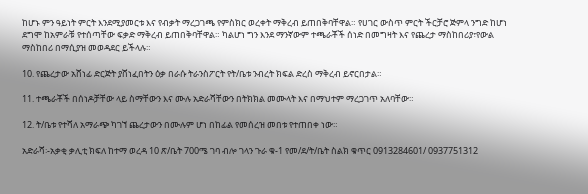ከሆኑ ምን ዓይነት ምርት እንደሚያመርቱ እና የብቃት ማረጋገጫ የምስክር ወረቀት ማቅረብ ይጠበቅባቸዋል። የሀገር ውስጥ ምርት ችርቻሮ ጅምላ ንግድ ከሆነ ደግሞ ከአምራቹ የተሰጣቸው ፍቃድ ማቅረብ ይጠበቅባቸዋል። ካልሆነ ግን እንደ ማንኛውም ተጫራቾች ሰነድ በመግዛት እና የጨረታ ማስከበሪያ፣የውል ማስከበሪ በማሲያዝ መወዳደር ይችላሉ።

10. የጨረታው አሸነፊ ድርጅት ያሸነፈበትን ዕቃ በራሱ ትራንስፖርት የት/ቤቱ ንብረት ክፍል ድረስ ማቅረብ ይኖርበታል።

11. ተጫራቾች በሰነዶቻቸው ላይ ስማቸውን እና ሙሉ አድራሻቸውን በትክክል መሙላት እና በማህተም ማረጋገጥ አለባቸው።

12. ት/ቤቱ የተሻለ አማራጭ ካገኘ ጨረታውን በሙሉም ሆነ በከፊል የመሰረዝ መበቱ የተጠበቀ ነው።

አድራሻ፡-አቃቂ ቃሊቲ ክፍለ ከተማ ወረዳ 10 ጽ/ቤት 700ሜ ገባ ብሎ ገላን ጉራ ቁ-1 የመ/ደ/ት/ቤት ስልክ ቁጥር 0913284601/ 0937751312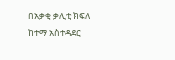በአቃቂ ቃሊቲ ክፍለ ከተማ አስተዳደር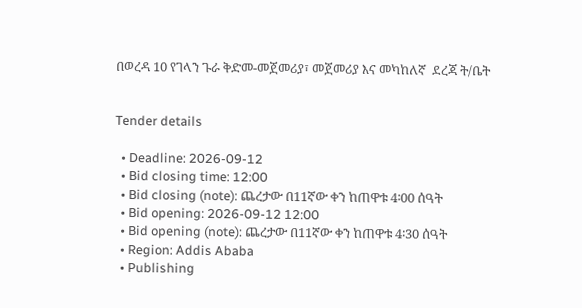በወረዳ 10 የገላን ጉራ ቅድመ-መጀመሪያ፣ መጀመሪያ እና መካከለኛ  ደረጃ ት/ቤት


Tender details

  • Deadline: 2026-09-12
  • Bid closing time: 12:00
  • Bid closing (note): ጨረታው በ11ኛው ቀን ከጠዋቱ 4፡00 ሰዓት
  • Bid opening: 2026-09-12 12:00
  • Bid opening (note): ጨረታው በ11ኛው ቀን ከጠዋቱ 4፡30 ሰዓት
  • Region: Addis Ababa
  • Publishing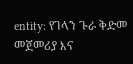entity: የገላን ጉራ ቅድመ መጀመሪያ እና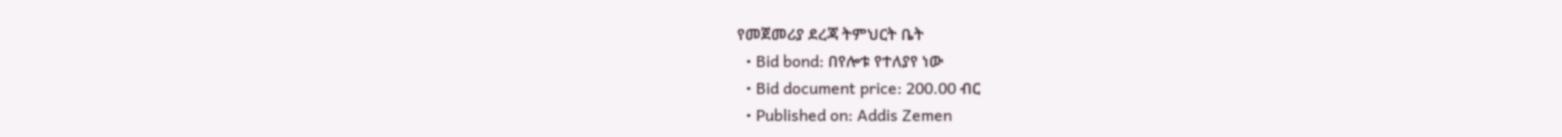የመጀመሪያ ደረጃ ትምህርት ቤት
  • Bid bond: በየሎቱ የተለያየ ነው
  • Bid document price: 200.00 ብር
  • Published on: Addis Zemen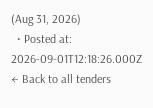(Aug 31, 2026)
  • Posted at: 2026-09-01T12:18:26.000Z
← Back to all tenders